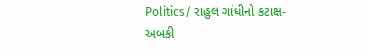Politics/ રાહુલ ગાંધીનો કટાક્ષ- અબકી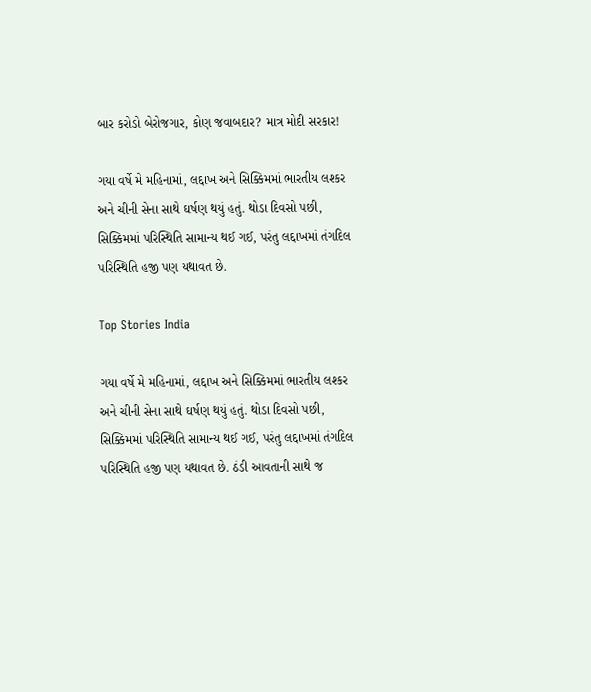બાર કરોડો બેરોજગાર, કોણ જવાબદાર? માત્ર મોદી સરકાર!

ગયા વર્ષે મે મહિનામાં, લદ્દાખ અને સિક્કિમમાં ભારતીય લશ્કર અને ચીની સેના સાથે ઘર્ષણ થયું હતું. થોડા દિવસો પછી, સિક્કિમમાં પરિસ્થિતિ સામાન્ય થઈ ગઈ, પરંતુ લદ્દાખમાં તંગદિલ પરિસ્થિતિ હજી પણ યથાવત છે.

Top Stories India

ગયા વર્ષે મે મહિનામાં, લદ્દાખ અને સિક્કિમમાં ભારતીય લશ્કર અને ચીની સેના સાથે ઘર્ષણ થયું હતું. થોડા દિવસો પછી, સિક્કિમમાં પરિસ્થિતિ સામાન્ય થઈ ગઈ, પરંતુ લદ્દાખમાં તંગદિલ પરિસ્થિતિ હજી પણ યથાવત છે. ઠંડી આવતાની સાથે જ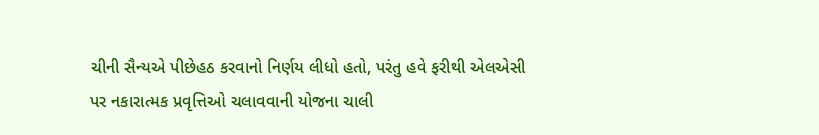ચીની સૈન્યએ પીછેહઠ કરવાનો નિર્ણય લીધો હતો, પરંતુ હવે ફરીથી એલએસી પર નકારાત્મક પ્રવૃત્તિઓ ચલાવવાની યોજના ચાલી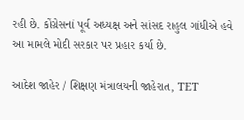રહી છે. કોંગ્રેસનાં પૂર્વ અધ્યક્ષ અને સાંસદ રાહુલ ગાંધીએ હવે આ મામલે મોદી સરકાર પર પ્રહાર કર્યા છે.

આદેશ જાહેર / શિક્ષણ મંત્રાલયની જાહેરાત, TET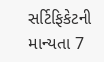સર્ટિફિકેટની માન્યતા 7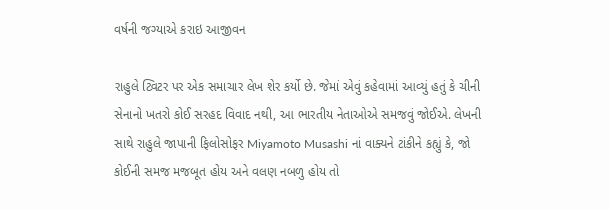વર્ષની જગ્યાએ કરાઇ આજીવન

રાહુલે ટ્વિટર પર એક સમાચાર લેખ શેર કર્યો છે. જેમાં એવું કહેવામાં આવ્યું હતું કે ચીની સેનાનો ખતરો કોઈ સરહદ વિવાદ નથી, આ ભારતીય નેતાઓએ સમજવું જોઈએ. લેખની સાથે રાહુલે જાપાની ફિલોસોફર Miyamoto Musashi નાં વાક્યને ટાંકીને કહ્યું કે, જો કોઈની સમજ મજબૂત હોય અને વલણ નબળુ હોય તો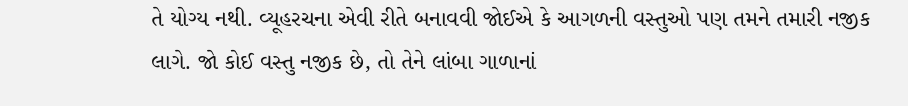તે યોગ્ય નથી. વ્યૂહરચના એવી રીતે બનાવવી જોઈએ કે આગળની વસ્તુઓ પણ તમને તમારી નજીક લાગે. જો કોઈ વસ્તુ નજીક છે, તો તેને લાંબા ગાળાનાં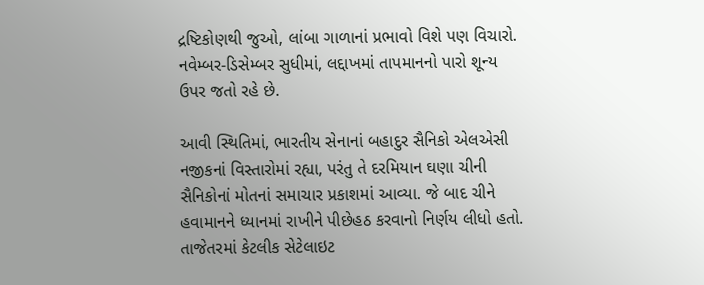દ્રષ્ટિકોણથી જુઓ, લાંબા ગાળાનાં પ્રભાવો વિશે પણ વિચારો. નવેમ્બર-ડિસેમ્બર સુધીમાં, લદ્દાખમાં તાપમાનનો પારો શૂન્ય ઉપર જતો રહે છે.

આવી સ્થિતિમાં, ભારતીય સેનાનાં બહાદુર સૈનિકો એલએસી નજીકનાં વિસ્તારોમાં રહ્યા, પરંતુ તે દરમિયાન ઘણા ચીની સૈનિકોનાં મોતનાં સમાચાર પ્રકાશમાં આવ્યા. જે બાદ ચીને હવામાનને ધ્યાનમાં રાખીને પીછેહઠ કરવાનો નિર્ણય લીધો હતો. તાજેતરમાં કેટલીક સેટેલાઇટ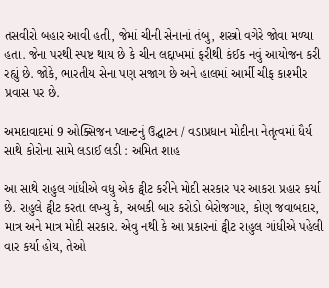તસવીરો બહાર આવી હતી, જેમાં ચીની સેનાનાં તંબુ, શસ્ત્રો વગેરે જોવા મળ્યા હતા. જેના પરથી સ્પષ્ટ થાય છે કે ચીન લદ્દાખમાં ફરીથી કંઈક નવું આયોજન કરી રહ્યું છે. જોકે, ભારતીય સેના પણ સજાગ છે અને હાલમાં આર્મી ચીફ કાશ્મીર પ્રવાસ પર છે.

અમદાવાદમાં 9 ઓક્સિજન પ્લાન્ટનું ઉદ્ઘાટન / વડાપ્રધાન મોદીના નેતૃત્વમાં ધૈર્ય સાથે કોરોના સામે લડાઈ લડી : અમિત શાહ

આ સાથે રાહુલ ગાંધીએ વધુ એક ટ્વીટ કરીને મોદી સરકાર પર આકરા પ્રહાર કર્યા છે. રાહુલે ટ્વીટ કરતા લખ્યુ કે, અબકી બાર કરોડો બેરોજગાર, કોણ જવાબદાર, માત્ર અને માત્ર મોદી સરકાર. એવુ નથી કે આ પ્રકારનાં ટ્વીટ રાહુલ ગાંધીએ પહેલી વાર કર્યા હોય, તેઓ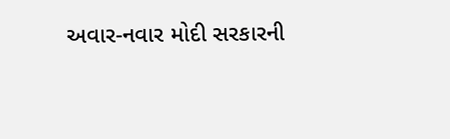અવાર-નવાર મોદી સરકારની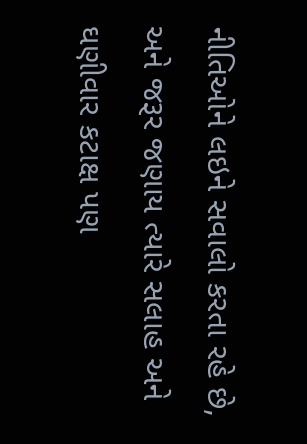નીતિઓને લઇને સવાલો કરતા રહે છે, અને જરૂર જણાય ત્યારે સલાહ અને ઘણીવાર કટાક્ષ પણ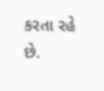કરતા રહે છે.